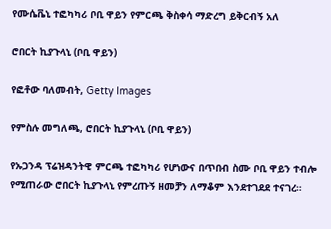የሙሴቬኒ ተፎካካሪ ቦቢ ዋይን የምርጫ ቅስቀሳ ማድረግ ይቅርብኝ አለ

ሮበርት ኪያጉላኒ (ቦቢ ዋይን)

የፎቶው ባለመብት, Getty Images

የምስሉ መግለጫ, ሮበርት ኪያጉላኒ (ቦቢ ዋይን)

የኡጋንዳ ፕሬዝዳንትዊ ምርጫ ተፎካካሪ የሆነውና በጥበብ ስሙ ቦቢ ዋይን ተብሎ የሚጠራው ሮበርት ኪያጉላኒ የምረጡኝ ዘመቻን ለማቆም እንደተገደደ ተናገረ።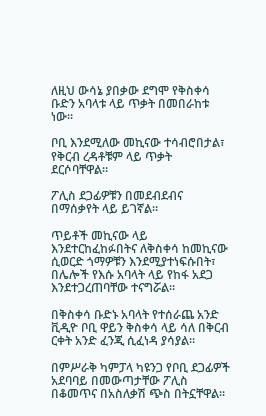ለዚህ ውሳኔ ያበቃው ደግሞ የቅስቀሳ ቡድን አባላቱ ላይ ጥቃት በመበራከቱ ነው።

ቦቢ እንደሚለው መኪናው ተሳብሮበታል፣ የቅርብ ረዳቶቹም ላይ ጥቃት ደርሶባቸዋል።

ፖሊስ ደጋፊዎቹን በመደብደብና በማሰቃየት ላይ ይገኛል።

ጥይቶች መኪናው ላይ እንደተርከፈከፉበትና ለቅስቀሳ ከመኪናው ሲወርድ ጎማዎቹን እንደሚያተነፍሱበት፣ በሌሎች የእሱ አባላት ላይ የከፋ አደጋ እንደተጋረጠባቸው ተናግሯል።

በቅስቀሳ ቡድኑ አባላት የተሰራጨ አንድ ቪዲዮ ቦቢ ዋይን ቅስቀሳ ላይ ሳለ በቅርብ ርቀት አንድ ፈንጂ ሲፈነዳ ያሳያል።

በምሥራቅ ካምፓላ ካዩንጋ የቦቢ ደጋፊዎች አደባባይ በመውጣታቸው ፖሊስ በቆመጥና በአስለቃሽ ጭስ በትኗቸዋል።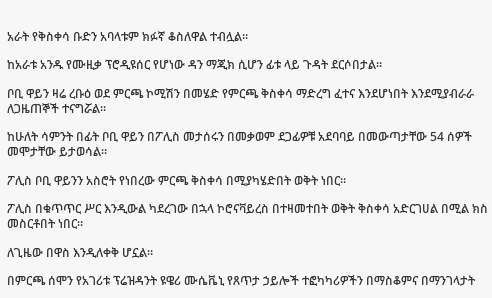አራት የቅስቀሳ ቡድን አባላቱም ክፉኛ ቆስለዋል ተብሏል።

ከአራቱ አንዱ የሙዚቃ ፕሮዲዩሰር የሆነው ዳን ማጂክ ሲሆን ፊቱ ላይ ጉዳት ደርሶበታል።

ቦቢ ዋይን ዛሬ ረቡዕ ወደ ምርጫ ኮሚሽን በመሄድ የምርጫ ቅስቀሳ ማድረግ ፈተና እንደሆነበት እንደሚያብራራ ለጋዜጠኞች ተናግሯል።

ከሁለት ሳምንት በፊት ቦቢ ዋይን በፖሊስ መታሰሩን በመቃወም ደጋፊዎቹ አደባባይ በመውጣታቸው 54 ሰዎች መሞታቸው ይታወሳል።

ፖሊስ ቦቢ ዋይንን አስሮት የነበረው ምርጫ ቅስቀሳ በሚያካሄድበት ወቅት ነበር።

ፖሊስ በቁጥጥር ሥር እንዲውል ካደረገው በኋላ ኮሮናቫይረስ በተዛመተበት ወቅት ቅስቀሳ አድርገሀል በሚል ክስ መስርቶበት ነበር።

ለጊዜው በዋስ እንዲለቀቅ ሆኗል።

በምርጫ ሰሞን የአገሪቱ ፕሬዝዳንት ዩዌሪ ሙሴቬኒ የጸጥታ ኃይሎች ተፎካካሪዎችን በማስቆምና በማንገላታት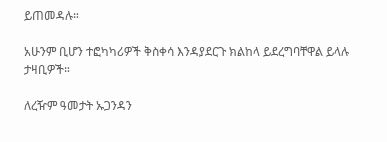ይጠመዳሉ።

አሁንም ቢሆን ተፎካካሪዎች ቅስቀሳ እንዳያደርጉ ክልከላ ይደረግባቸዋል ይላሉ ታዛቢዎች።

ለረዥም ዓመታት ኡጋንዳን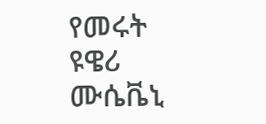የመሩት ዩዌሪ ሙሴቬኒ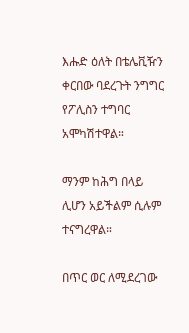እሑድ ዕለት በቴሌቪዥን ቀርበው ባደረጉት ንግግር የፖሊስን ተግባር አሞካሽተዋል።

ማንም ከሕግ በላይ ሊሆን አይችልም ሲሉም ተናግረዋል።

በጥር ወር ለሚደረገው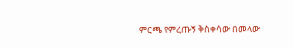ምርጫ የምረጡኝ ቅስቀሳው በመላው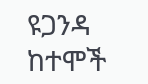ዩጋንዳ ከተሞች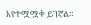እየተሟሟቀ ይገኛል።